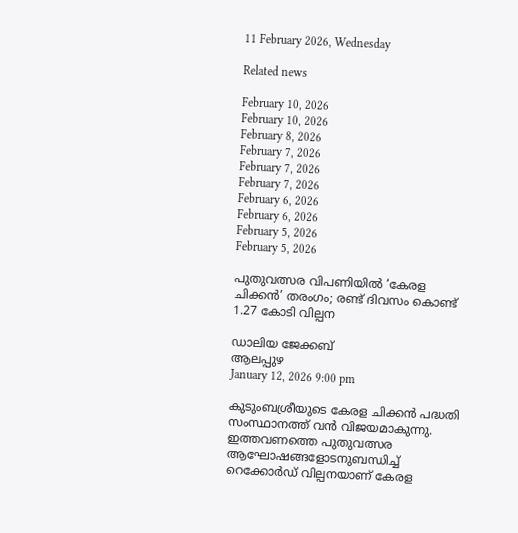11 February 2026, Wednesday

Related news

February 10, 2026
February 10, 2026
February 8, 2026
February 7, 2026
February 7, 2026
February 7, 2026
February 6, 2026
February 6, 2026
February 5, 2026
February 5, 2026

പുതുവത്സര വിപണിയിൽ ‘കേരള ചിക്കൻ’ തരംഗം; രണ്ട് ദിവസം കൊണ്ട് 1.27 കോടി വില്പന

ഡാലിയ ജേക്കബ്
ആലപ്പുഴ
January 12, 2026 9:00 pm

കുടുംബശ്രീയുടെ കേരള ചിക്കൻ പദ്ധതി സംസ്ഥാനത്ത് വൻ വിജയമാകുന്നു. ഇത്തവണത്തെ പുതുവത്സര ആഘോഷങ്ങളോടനുബന്ധിച്ച് റെക്കോർഡ് വില്പനയാണ് കേരള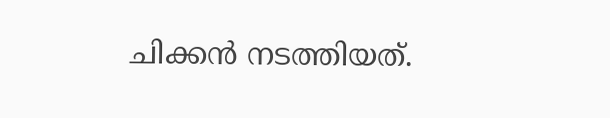ചിക്കൻ നടത്തിയത്.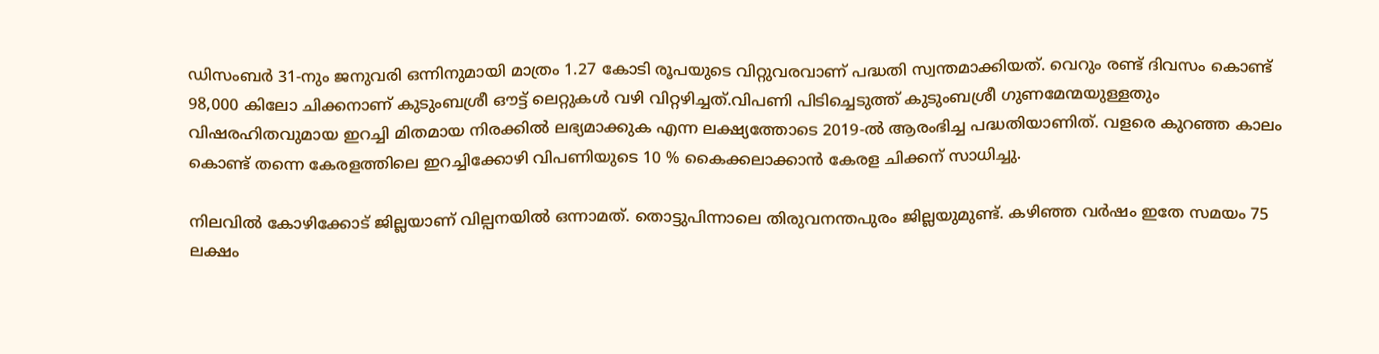ഡിസംബർ 31‑നും ജനുവരി ഒന്നിനുമായി മാത്രം 1.27 കോടി രൂപയുടെ വിറ്റുവരവാണ് പദ്ധതി സ്വന്തമാക്കിയത്. വെറും രണ്ട് ദിവസം കൊണ്ട് 98,000 കിലോ ചിക്കനാണ് കുടുംബശ്രീ ഔട്ട് ലെറ്റുകൾ വഴി വിറ്റഴിച്ചത്.വിപണി പിടിച്ചെടുത്ത് കുടുംബശ്രീ ഗുണമേന്മയുള്ളതും വിഷരഹിതവുമായ ഇറച്ചി മിതമായ നിരക്കിൽ ലഭ്യമാക്കുക എന്ന ലക്ഷ്യത്തോടെ 2019‑ൽ ആരംഭിച്ച പദ്ധതിയാണിത്. വളരെ കുറഞ്ഞ കാലം കൊണ്ട് തന്നെ കേരളത്തിലെ ഇറച്ചിക്കോഴി വിപണിയുടെ 10 % കൈക്കലാക്കാൻ കേരള ചിക്കന് സാധിച്ചു.

നിലവിൽ കോഴിക്കോട് ജില്ലയാണ് വില്പനയിൽ ഒന്നാമത്. തൊട്ടുപിന്നാലെ തിരുവനന്തപുരം ജില്ലയുമുണ്ട്. കഴിഞ്ഞ വർഷം ഇതേ സമയം 75 ലക്ഷം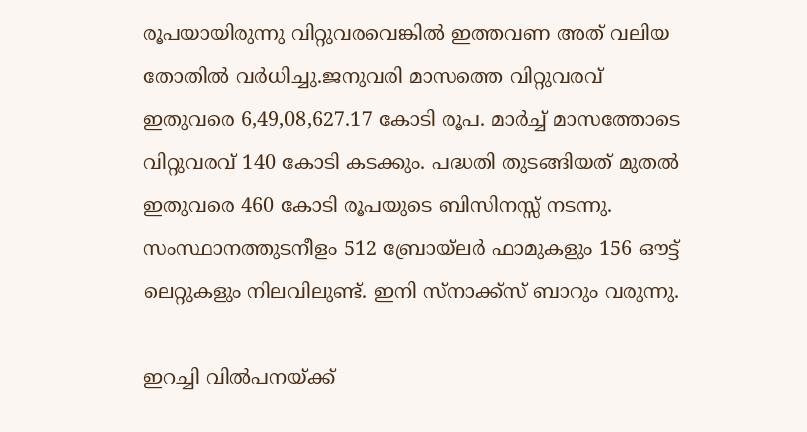രൂപയായിരുന്നു വിറ്റുവരവെങ്കിൽ ഇത്തവണ അത് വലിയ തോതിൽ വർധിച്ചു.ജനുവരി മാസത്തെ വിറ്റുവരവ് ഇതുവരെ 6,49,08,627.17 കോടി രൂപ. മാർച്ച് മാസത്തോടെ വിറ്റുവരവ് 140 കോടി കടക്കും. പദ്ധതി തുടങ്ങിയത് മുതൽ ഇതുവരെ 460 കോടി രൂപയുടെ ബിസിനസ്സ് നടന്നു. സംസ്ഥാനത്തുടനീളം 512 ബ്രോയ്‌ലര്‍ ഫാമുകളും 156 ഔട്ട് ലെറ്റുകളും നിലവിലുണ്ട്. ഇനി സ്നാക്ക്സ് ബാറും വരുന്നു.

ഇറച്ചി വിൽപനയ്ക്ക്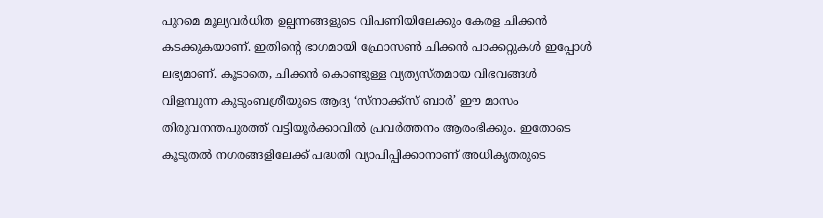പുറമെ മൂല്യവര്‍ധിത ഉല്പന്നങ്ങളുടെ വിപണിയിലേക്കും കേരള ചിക്കൻ കടക്കുകയാണ്. ഇതിന്റെ ഭാഗമായി ഫ്രോസൺ ചിക്കൻ പാക്കറ്റുകൾ ഇപ്പോൾ ലഭ്യമാണ്. കൂടാതെ, ചിക്കൻ കൊണ്ടുള്ള വ്യത്യസ്തമായ വിഭവങ്ങൾ വിളമ്പുന്ന കുടുംബശ്രീയുടെ ആദ്യ ‘സ്നാക്ക്സ് ബാർ’ ഈ മാസം തിരുവനന്തപുരത്ത് വട്ടിയൂര്‍ക്കാവില്‍ പ്രവർത്തനം ആരംഭിക്കും. ഇതോടെ കൂടുതൽ നഗരങ്ങളിലേക്ക് പദ്ധതി വ്യാപിപ്പിക്കാനാണ് അധികൃതരുടെ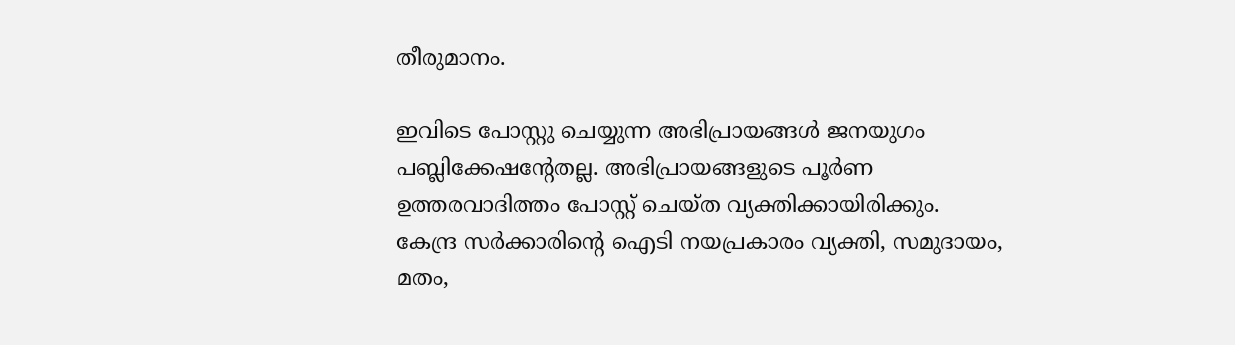തീരുമാനം.

ഇവിടെ പോസ്റ്റു ചെയ്യുന്ന അഭിപ്രായങ്ങള്‍ ജനയുഗം പബ്ലിക്കേഷന്റേതല്ല. അഭിപ്രായങ്ങളുടെ പൂര്‍ണ ഉത്തരവാദിത്തം പോസ്റ്റ് ചെയ്ത വ്യക്തിക്കായിരിക്കും. കേന്ദ്ര സര്‍ക്കാരിന്റെ ഐടി നയപ്രകാരം വ്യക്തി, സമുദായം, മതം,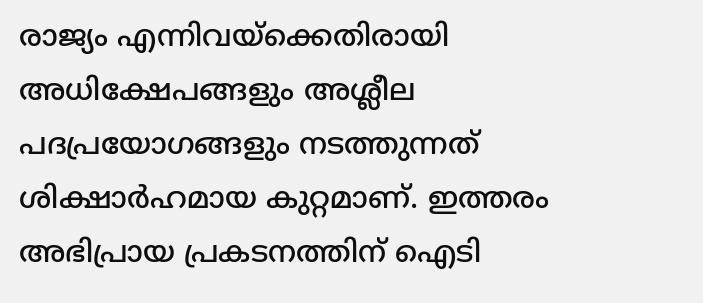രാജ്യം എന്നിവയ്‌ക്കെതിരായി അധിക്ഷേപങ്ങളും അശ്ലീല പദപ്രയോഗങ്ങളും നടത്തുന്നത് ശിക്ഷാര്‍ഹമായ കുറ്റമാണ്. ഇത്തരം അഭിപ്രായ പ്രകടനത്തിന് ഐടി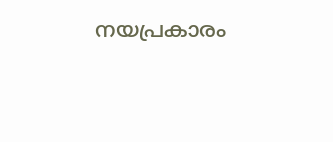നയപ്രകാരം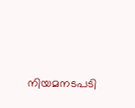നിയമനടപടി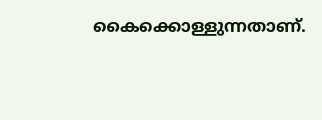കൈക്കൊള്ളുന്നതാണ്.